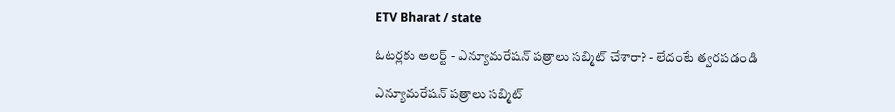ETV Bharat / state

ఓటర్లకు అలర్ట్ - ఎన్యూమరేషన్‌ పత్రాలు సబ్మిట్ చేశారా? - లేదంటే త్వరపడండి

ఎన్యూమరేషన్‌ పత్రాలు సబ్మిట్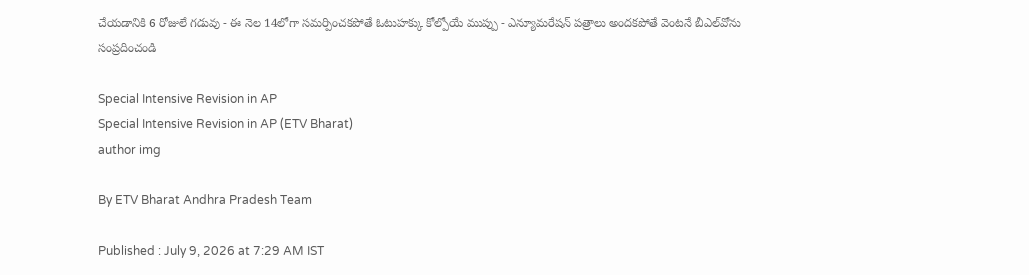చేయడానికి 6 రోజులే గడువు - ఈ నెల 14లోగా సమర్పించకపోతే ఓటుహక్కు కోల్పోయే ముప్పు - ఎన్యూమరేషన్‌ పత్రాలు అందకపోతే వెంటనే బీఎల్‌వోను సంప్రదించండి

Special Intensive Revision in AP
Special Intensive Revision in AP (ETV Bharat)
author img

By ETV Bharat Andhra Pradesh Team

Published : July 9, 2026 at 7:29 AM IST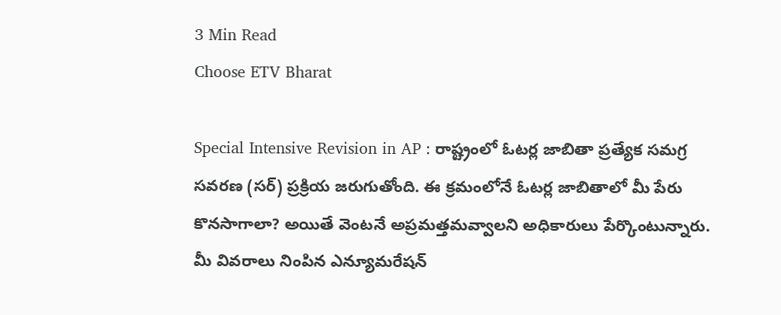3 Min Read
Choose ETV Bharat

Special Intensive Revision in AP : రాష్ట్రంలో ఓటర్ల జాబితా ప్రత్యేక సమగ్ర సవరణ (సర్‌) ప్రక్రియ జరుగుతోంది. ఈ క్రమంలోనే ఓటర్ల జాబితాలో మీ పేరు కొనసాగాలా? అయితే వెంటనే అప్రమత్తమవ్వాలని అధికారులు పేర్కొంటున్నారు. మీ వివరాలు నింపిన ఎన్యూమరేషన్‌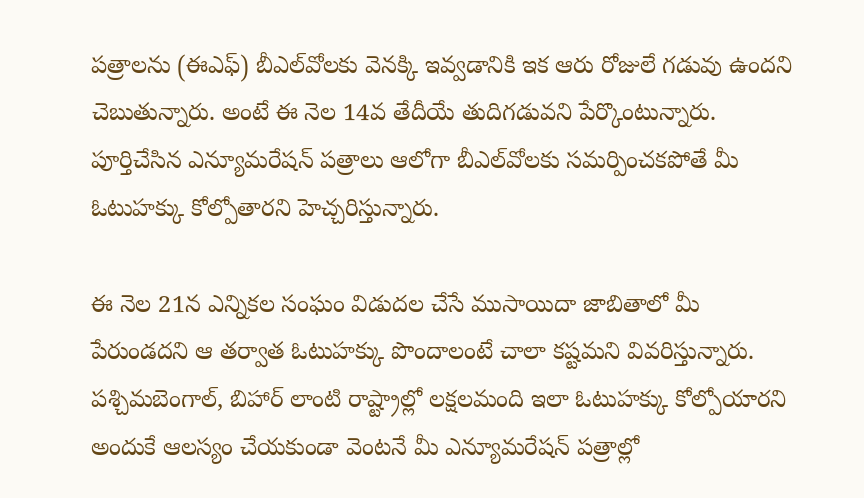పత్రాలను (ఈఎఫ్‌) బీఎల్‌వోలకు వెనక్కి ఇవ్వడానికి ఇక ఆరు రోజులే గడువు ఉందని చెబుతున్నారు. అంటే ఈ నెల 14వ తేదీయే తుదిగడువని పేర్కొంటున్నారు. పూర్తిచేసిన ఎన్యూమరేషన్‌ పత్రాలు ఆలోగా బీఎల్‌వోలకు సమర్పించకపోతే మీ ఓటుహక్కు కోల్పోతారని హెచ్చరిస్తున్నారు.

ఈ నెల 21న ఎన్నికల సంఘం విడుదల చేసే ముసాయిదా జాబితాలో మీ పేరుండదని ఆ తర్వాత ఓటుహక్కు పొందాలంటే చాలా కష్టమని వివరిస్తున్నారు. పశ్చిమబెంగాల్, బిహార్‌ లాంటి రాష్ట్రాల్లో లక్షలమంది ఇలా ఓటుహక్కు కోల్పోయారని అందుకే ఆలస్యం చేయకుండా వెంటనే మీ ఎన్యూమరేషన్‌ పత్రాల్లో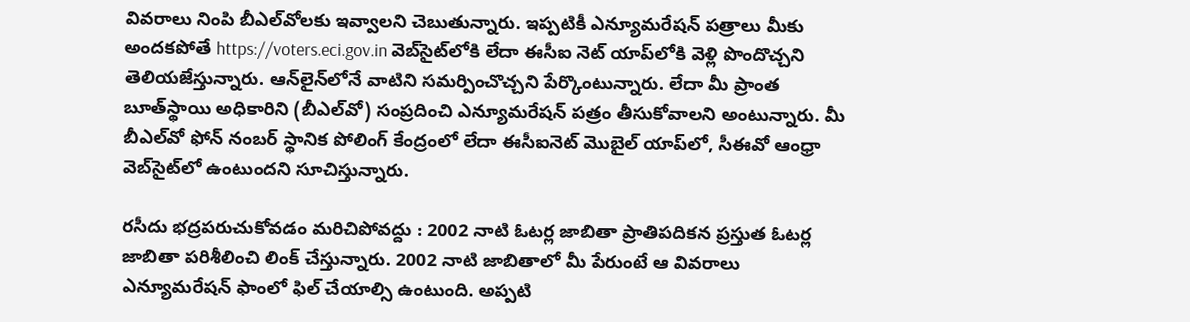వివరాలు నింపి బీఎల్‌వోలకు ఇవ్వాలని చెబుతున్నారు. ఇప్పటికీ ఎన్యూమరేషన్‌ పత్రాలు మీకు అందకపోతే https://voters.eci.gov.in వెబ్‌సైట్‌లోకి లేదా ఈసీఐ నెట్‌ యాప్‌లోకి వెళ్లి పొందొచ్చని తెలియజేస్తున్నారు. ఆన్‌లైన్‌లోనే వాటిని సమర్పించొచ్చని పేర్కొంటున్నారు. లేదా మీ ప్రాంత బూత్‌స్థాయి అధికారిని (బీఎల్‌వో) సంప్రదించి ఎన్యూమరేషన్‌ పత్రం తీసుకోవాలని అంటున్నారు. మీ బీఎల్‌వో ఫోన్‌ నంబర్‌ స్థానిక పోలింగ్‌ కేంద్రంలో లేదా ఈసీఐనెట్‌ మొబైల్‌ యాప్‌లో, సీఈవో ఆంధ్రా వెబ్‌సైట్‌లో ఉంటుందని సూచిస్తున్నారు.

రసీదు భద్రపరుచుకోవడం మరిచిపోవద్దు : 2002 నాటి ఓటర్ల జాబితా ప్రాతిపదికన ప్రస్తుత ఓటర్ల జాబితా పరిశీలించి లింక్‌ చేస్తున్నారు. 2002 నాటి జాబితాలో మీ పేరుంటే ఆ వివరాలు ఎన్యూమరేషన్‌ ఫాంలో ఫిల్ చేయాల్సి ఉంటుంది. అప్పటి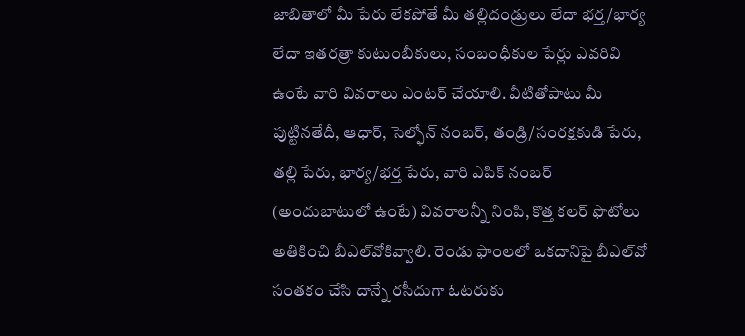జాబితాలో మీ పేరు లేకపోతే మీ తల్లిదండ్రులు లేదా భర్త/భార్య లేదా ఇతరత్రా కుటుంబీకులు, సంబంధీకుల పేర్లు ఎవరివి ఉంటే వారి వివరాలు ఎంటర్ చేయాలి. వీటితోపాటు మీ పుట్టినతేదీ, ఆధార్, సెల్ఫోన్ నంబర్, తండ్రి/సంరక్షకుడి పేరు, తల్లి పేరు, భార్య/భర్త పేరు, వారి ఎపిక్‌ నంబర్ (అందుబాటులో ఉంటే) వివరాలన్నీ నింపి, కొత్త కలర్‌ ఫొటోలు అతికించి బీఎల్‌వోకివ్వాలి. రెండు ఫాంలలో ఒకదానిపై బీఎల్‌వో సంతకం చేసి దాన్నే రసీదుగా ఓటరుకు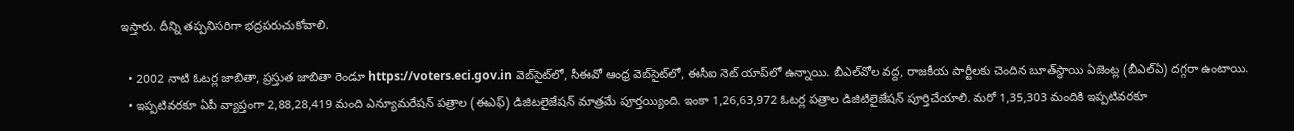ఇస్తారు. దీన్ని తప్పనిసరిగా భద్రపరుచుకోవాలి.

  • 2002 నాటి ఓటర్ల జాబితా, ప్రస్తుత జాబితా రెండూ https://voters.eci.gov.in వెబ్‌సైట్‌లో, సీఈవో ఆంధ్ర వెబ్‌సైట్‌లో, ఈసీఐ నెట్‌ యాప్‌లో ఉన్నాయి. బీఎల్‌వోల వద్ద, రాజకీయ పార్టీలకు చెందిన బూత్‌స్థాయి ఏజెంట్ల (బీఎల్‌ఏ) దగ్గరా ఉంటాయి.
  • ఇప్పటివరకూ ఏపీ వ్యాప్తంగా 2,88,28,419 మంది ఎన్యూమరేషన్‌ పత్రాల (ఈఎఫ్‌) డిజిటలైజేషన్‌ మాత్రమే పూర్తయ్యింది. ఇంకా 1,26,63,972 ఓటర్ల పత్రాల డిజిటిలైజేషన్‌ పూర్తిచేయాలి. మరో 1,35,303 మందికి ఇప్పటివరకూ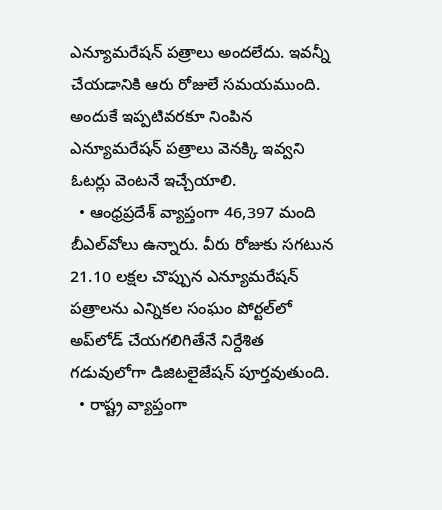ఎన్యూమరేషన్‌ పత్రాలు అందలేదు. ఇవన్నీ చేయడానికి ఆరు రోజులే సమయముంది. అందుకే ఇప్పటివరకూ నింపిన ఎన్యూమరేషన్‌ పత్రాలు వెనక్కి ఇవ్వని ఓటర్లు వెంటనే ఇచ్చేయాలి.
  • ఆంధ్రప్రదేశ్ వ్యాప్తంగా 46,397 మంది బీఎల్‌వోలు ఉన్నారు. వీరు రోజుకు సగటున 21.10 లక్షల చొప్పున ఎన్యూమరేషన్‌ పత్రాలను ఎన్నికల సంఘం పోర్టల్‌లో అప్‌లోడ్‌ చేయగలిగితేనే నిర్దేశిత గడువులోగా డిజిటలైజేషన్‌ పూర్తవుతుంది.
  • రాష్ట్ర వ్యాప్తంగా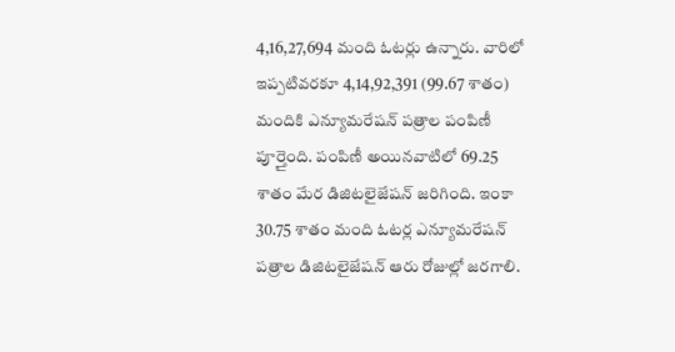4,16,27,694 మంది ఓటర్లు ఉన్నారు. వారిలో ఇప్పటివరకూ 4,14,92,391 (99.67 శాతం) మందికి ఎన్యూమరేషన్‌ పత్రాల పంపిణీ పూర్తైంది. పంపిణీ అయినవాటిలో 69.25 శాతం మేర డిజిటలైజేషన్‌ జరిగింది. ఇంకా 30.75 శాతం మంది ఓటర్ల ఎన్యూమరేషన్‌ పత్రాల డిజిటలైజేషన్‌ ఆరు రోజుల్లో జరగాలి.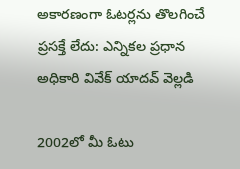అకారణంగా ఓటర్లను తొలగించే ప్రసక్తే లేదు: ఎన్నికల ప్రధాన అధికారి వివేక్‌ యాదవ్‌ వెల్లడి

2002లో మీ ఓటు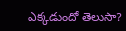ఎక్కడుందో తెలుసా?